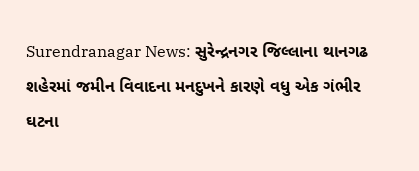Surendranagar News: સુરેન્દ્રનગર જિલ્લાના થાનગઢ શહેરમાં જમીન વિવાદના મનદુખને કારણે વધુ એક ગંભીર ઘટના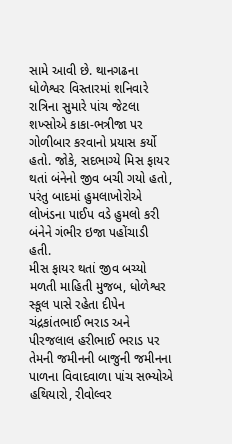સામે આવી છે. થાનગઢના ધોળેશ્વર વિસ્તારમાં શનિવારે રાત્રિના સુમારે પાંચ જેટલા શખ્સોએ કાકા-ભત્રીજા પર ગોળીબાર કરવાનો પ્રયાસ કર્યો હતો. જોકે, સદભાગ્યે મિસ ફાયર થતાં બંનેનો જીવ બચી ગયો હતો, પરંતુ બાદમાં હુમલાખોરોએ લોખંડના પાઈપ વડે હુમલો કરી બંનેને ગંભીર ઇજા પહોંચાડી હતી.
મીસ ફાયર થતાં જીવ બચ્યો
મળતી માહિતી મુજબ, ધોળેશ્વર સ્કૂલ પાસે રહેતા દીપેન ચંદ્રકાંતભાઈ ભરાડ અને પીરજલાલ હરીભાઈ ભરાડ પર તેમની જમીનની બાજુની જમીનના પાળના વિવાદવાળા પાંચ સભ્યોએ હથિયારો, રીવોલ્વર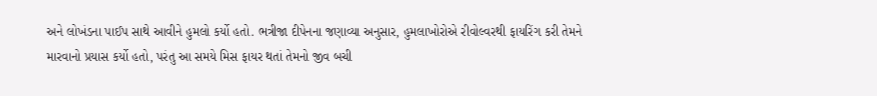અને લોખંડના પાઈપ સાથે આવીને હુમલો કર્યો હતો. ભત્રીજા દીપેનના જણાવ્યા અનુસાર, હુમલાખોરોએ રીવોલ્વરથી ફાયરિંગ કરી તેમને મારવાનો પ્રયાસ કર્યો હતો, પરંતુ આ સમયે મિસ ફાયર થતાં તેમનો જીવ બચી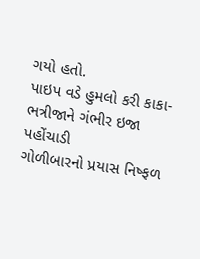ગયો હતો.
પાઇપ વડે હુમલો કરી કાકા-ભત્રીજાને ગંભીર ઇજા પહોંચાડી
ગોળીબારનો પ્રયાસ નિષ્ફળ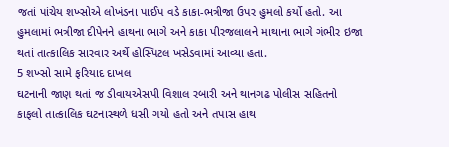જતાં પાંચેય શખ્સોએ લોખંડના પાઈપ વડે કાકા-ભત્રીજા ઉપર હુમલો કર્યો હતો. આ હુમલામાં ભત્રીજા દીપેનને હાથના ભાગે અને કાકા પીરજલાલને માથાના ભાગે ગંભીર ઇજા થતાં તાત્કાલિક સારવાર અર્થે હોસ્પિટલ ખસેડવામાં આવ્યા હતા.
5 શખ્સો સામે ફરિયાદ દાખલ
ઘટનાની જાણ થતાં જ ડીવાયએસપી વિશાલ રબારી અને થાનગઢ પોલીસ સહિતનો કાફલો તાત્કાલિક ઘટનાસ્થળે ધસી ગયો હતો અને તપાસ હાથ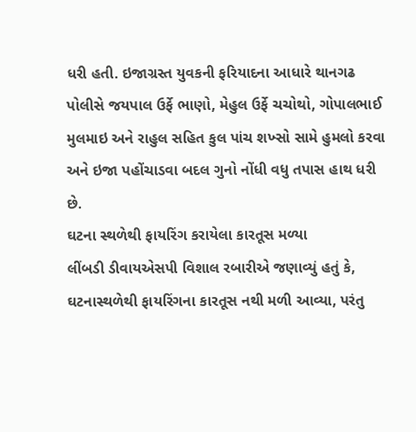ધરી હતી. ઇજાગ્રસ્ત યુવકની ફરિયાદના આધારે થાનગઢ પોલીસે જયપાલ ઉર્ફે ભાણો, મેહુલ ઉર્ફે ચચોથો, ગોપાલભાઈ મુલમાઇ અને રાહુલ સહિત કુલ પાંચ શખ્સો સામે હુમલો કરવા અને ઇજા પહોંચાડવા બદલ ગુનો નોંધી વધુ તપાસ હાથ ધરી છે.
ઘટના સ્થળેથી ફાયરિંગ કરાયેલા કારતૂસ મળ્યા
લીંબડી ડીવાયએસપી વિશાલ રબારીએ જણાવ્યું હતું કે, ઘટનાસ્થળેથી ફાયરિંગના કારતૂસ નથી મળી આવ્યા, પરંતુ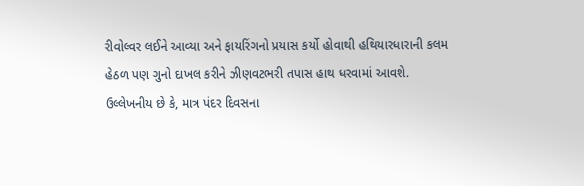રીવોલ્વર લઈને આવ્યા અને ફાયરિંગનો પ્રયાસ કર્યો હોવાથી હથિયારધારાની કલમ હેઠળ પણ ગુનો દાખલ કરીને ઝીણવટભરી તપાસ હાથ ધરવામાં આવશે.
ઉલ્લેખનીય છે કે, માત્ર પંદર દિવસના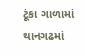ટૂંકા ગાળામાં થાનગઢમાં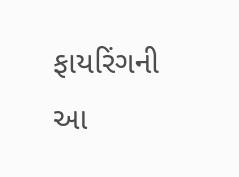ફાયરિંગની આ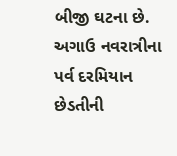બીજી ઘટના છે. અગાઉ નવરાત્રીના પર્વ દરમિયાન છેડતીની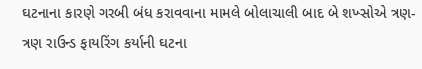ઘટનાના કારણે ગરબી બંધ કરાવવાના મામલે બોલાચાલી બાદ બે શખ્સોએ ત્રણ-ત્રણ રાઉન્ડ ફાયરિંગ કર્યાની ઘટના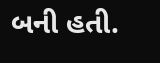બની હતી.